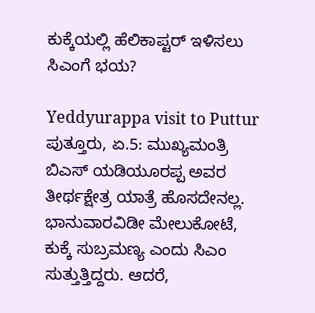ಕುಕ್ಕೆಯಲ್ಲಿ ಹೆಲಿಕಾಪ್ಟರ್ ಇಳಿಸಲು ಸಿಎಂಗೆ ಭಯ?

Yeddyurappa visit to Puttur
ಪುತ್ತೂರು, ಏ.5: ಮುಖ್ಯಮಂತ್ರಿ ಬಿಎಸ್ ಯಡಿಯೂರಪ್ಪ ಅವರ ತೀರ್ಥಕ್ಷೇತ್ರ ಯಾತ್ರೆ ಹೊಸದೇನಲ್ಲ. ಭಾನುವಾರವಿಡೀ ಮೇಲುಕೋಟೆ, ಕುಕ್ಕೆ ಸುಬ್ರಮಣ್ಯ ಎಂದು ಸಿಎಂ ಸುತ್ತುತ್ತಿದ್ದರು. ಆದರೆ,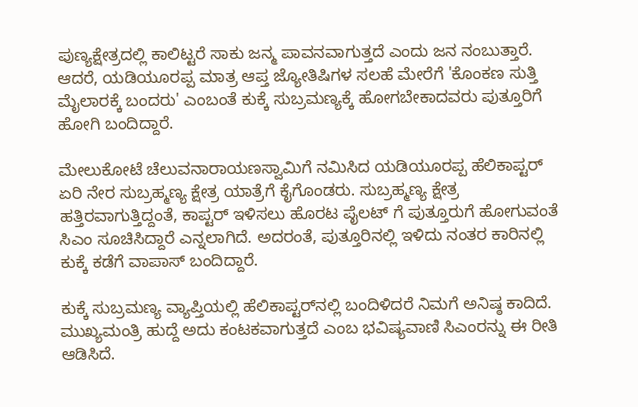ಪುಣ್ಯಕ್ಷೇತ್ರದಲ್ಲಿ ಕಾಲಿಟ್ಟರೆ ಸಾಕು ಜನ್ಮ ಪಾವನವಾಗುತ್ತದೆ ಎಂದು ಜನ ನಂಬುತ್ತಾರೆ. ಆದರೆ, ಯಡಿಯೂರಪ್ಪ ಮಾತ್ರ ಆಪ್ತ ಜ್ಯೋತಿಷಿಗಳ ಸಲಹೆ ಮೇರೆಗೆ 'ಕೊಂಕಣ ಸುತ್ತಿ ಮೈಲಾರಕ್ಕೆ ಬಂದರು' ಎಂಬಂತೆ ಕುಕ್ಕೆ ಸುಬ್ರಮಣ್ಯಕ್ಕೆ ಹೋಗಬೇಕಾದವರು ಪುತ್ತೂರಿಗೆ ಹೋಗಿ ಬಂದಿದ್ದಾರೆ.

ಮೇಲುಕೋಟೆ ಚೆಲುವನಾರಾಯಣಸ್ವಾಮಿಗೆ ನಮಿಸಿದ ಯಡಿಯೂರಪ್ಪ ಹೆಲಿಕಾಪ್ಟರ್ ಏರಿ ನೇರ ಸುಬ್ರಹ್ಮಣ್ಯ ಕ್ಷೇತ್ರ ಯಾತ್ರೆಗೆ ಕೈಗೊಂಡರು. ಸುಬ್ರಹ್ಮಣ್ಯ ಕ್ಷೇತ್ರ ಹತ್ತಿರವಾಗುತ್ತಿದ್ದಂತೆ, ಕಾಪ್ಟರ್ ಇಳಿಸಲು ಹೊರಟ ಪೈಲಟ್ ಗೆ ಪುತ್ತೂರುಗೆ ಹೋಗುವಂತೆ ಸಿಎಂ ಸೂಚಿಸಿದ್ದಾರೆ ಎನ್ನಲಾಗಿದೆ. ಅದರಂತೆ, ಪುತ್ತೂರಿನಲ್ಲಿ ಇಳಿದು ನಂತರ ಕಾರಿನಲ್ಲಿ ಕುಕ್ಕೆ ಕಡೆಗೆ ವಾಪಾಸ್ ಬಂದಿದ್ದಾರೆ.

ಕುಕ್ಕೆ ಸುಬ್ರಮಣ್ಯ ವ್ಯಾಪ್ತಿಯಲ್ಲಿ ಹೆಲಿಕಾಪ್ಟರ್‌ನಲ್ಲಿ ಬಂದಿಳಿದರೆ ನಿಮಗೆ ಅನಿಷ್ಠ ಕಾದಿದೆ. ಮುಖ್ಯಮಂತ್ರಿ ಹುದ್ದೆ ಅದು ಕಂಟಕವಾಗುತ್ತದೆ ಎಂಬ ಭವಿಷ್ಯವಾಣಿ ಸಿಎಂರನ್ನು ಈ ರೀತಿ ಆಡಿಸಿದೆ.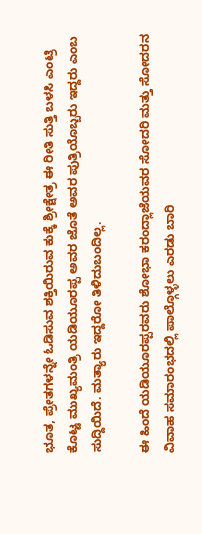ಭೂತ, ಪ್ರೇತಗಳನ್ನೇ ಓಡಿಸುವ ಶಕ್ತಿಯಿರುವ ಕುಕ್ಕೆ ಶ್ರೀಕ್ಷೇತ್ರ ಈ ರೀತಿ ಸುತ್ತಿ ಬಳಸಿ ಎಂಟ್ರಿ ಕೊಟ್ಟ ಮುಖ್ಯಮಂತ್ರಿ ಯಡಿಯೂರಪ್ಪ ಅವರ ಜೊತೆ ಅವರ ಪುತ್ರಿಯೊಬ್ಬರು ಇದ್ದರು ಎಂಬ ಸುದ್ದಿಯಿದೆ. ಮತ್ಯಾರು ಇದ್ದರೋ ತಿಳಿದುಬಂದಿಲ್ಲ.

ಈ ಹಿಂದೆ ಯಡಿಯೂರಪ್ಪರವರು ಶೋಭಾ ಕರಂದ್ಲಾಜೆಯವರ ಸೋದರಿ ಮತ್ತು ಸೋದರನ ವಿವಾಹ ಸಮಾರಂಭದಲ್ಲಿ ಪಾಲ್ಗೊಳ್ಳಲು ಎರಡು ಬಾರಿ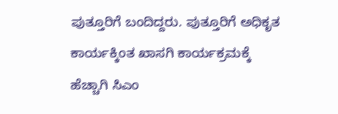ಪುತ್ತೂರಿಗೆ ಬಂದಿದ್ದರು. ಪುತ್ತೂರಿಗೆ ಅಧಿಕೃತ ಕಾರ್ಯಕ್ಕಿಂತ ಖಾಸಗಿ ಕಾರ್ಯಕ್ರಮಕ್ಕೆ ಹೆಚ್ಚಾಗಿ ಸಿಎಂ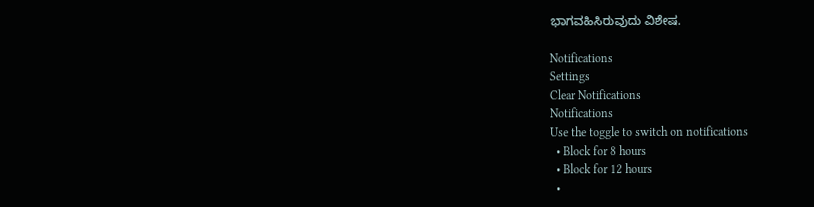ಭಾಗವಹಿಸಿರುವುದು ವಿಶೇಷ.

Notifications
Settings
Clear Notifications
Notifications
Use the toggle to switch on notifications
  • Block for 8 hours
  • Block for 12 hours
  •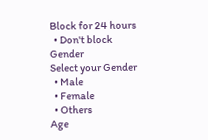Block for 24 hours
  • Don't block
Gender
Select your Gender
  • Male
  • Female
  • Others
Age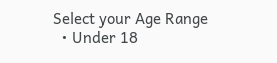Select your Age Range
  • Under 18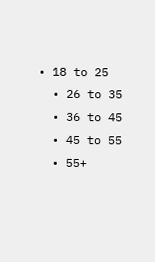• 18 to 25
  • 26 to 35
  • 36 to 45
  • 45 to 55
  • 55+